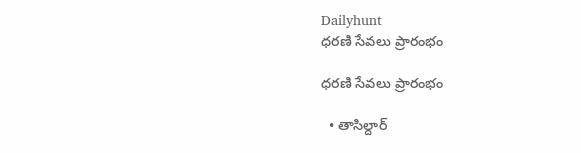Dailyhunt
ధరణి సేవలు ప్రారంభం

ధరణి సేవలు ప్రారంభం

  • తాసిల్దార్‌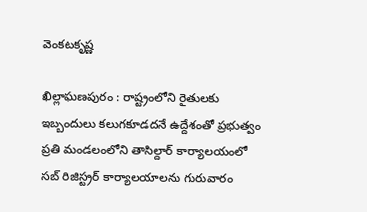వెంకటకృష్ణ

ఖిల్లాఘణపురం : రాష్ట్రంలోని రైతులకు ఇబ్బందులు కలుగకూడదనే ఉద్దేశంతో ప్రభుత్వం ప్రతి మండలంలోని తాసిల్దార్‌ కార్యాలయంలో సబ్‌ రిజిస్ట్రర్‌ కార్యాలయాలను గురువారం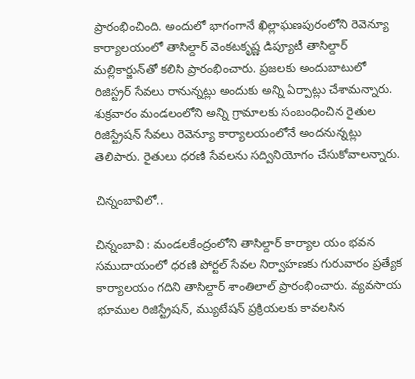ప్రారంభించింది. అందులో భాగంగానే ఖిల్లాఘణపురంలోని రెవెన్యూ కార్యాలయంలో తాసిల్దార్‌ వెంకటకృష్ణ డిప్యూటీ తాసిల్దార్‌ మల్లికార్జున్‌తో కలిసి ప్రారంభించారు. ప్రజలకు అందుబాటులో రిజిస్ట్రర్‌ సేవలు రానున్నట్లు అందుకు అన్ని ఏర్పాట్లు చేశామన్నారు. శుక్రవారం మండలంలోని అన్ని గ్రామాలకు సంబంధించిన రైతుల రిజిస్ట్రేషన్‌ సేవలు రెవెన్యూ కార్యాలయంలోనే అందనున్నట్లు తెలిపారు. రైతులు ధరణి సేవలను సద్వినియోగం చేసుకోవాలన్నారు.

చిన్నంబావిలో..

చిన్నంబావి : మండలకేంద్రంలోని తాసిల్దార్‌ కార్యాల యం భవన సముదాయంలో ధరణి పోర్టల్‌ సేవల నిర్వాహణకు గురువారం ప్రత్యేక కార్యాలయం గదిని తాసిల్దార్‌ శాంతిలాల్‌ ప్రారంభించారు. వ్యవసాయ భూముల రిజిస్ట్రేషన్‌, మ్యుటేషన్‌ ప్రక్రియలకు కావలసిన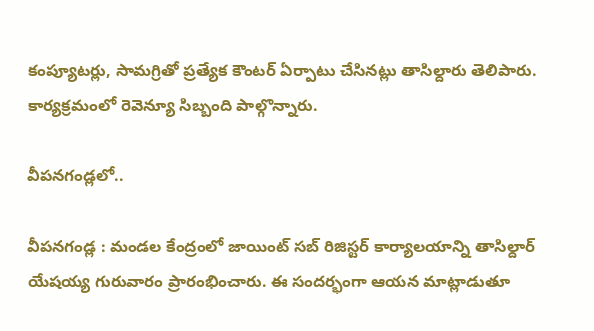కంప్యూటర్లు, సామగ్రితో ప్రత్యేక కౌంటర్‌ ఏర్పాటు చేసినట్లు తాసిల్దారు తెలిపారు. కార్యక్రమంలో రెవెన్యూ సిబ్బంది పాల్గొన్నారు.

వీపనగండ్లలో..

వీపనగండ్ల : మండల కేంద్రంలో జాయింట్‌ సబ్‌ రిజిస్టర్‌ కార్యాలయాన్ని తాసిల్దార్‌ యేషయ్య గురువారం ప్రారంభించారు. ఈ సందర్భంగా ఆయన మాట్లాడుతూ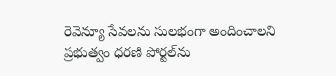రెవెన్యూ సేవలను సులభంగా అందించాలని ప్రభుత్వం ధరణి పోర్టల్‌ను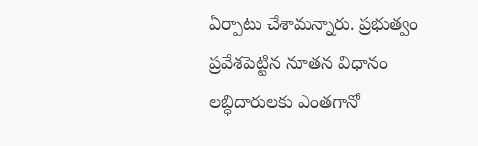ఏర్పాటు చేశామన్నారు. ప్రభుత్వం ప్రవేశపెట్టిన నూతన విధానం లబ్ధిదారులకు ఎంతగానో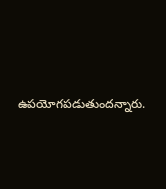ఉపయోగపడుతుందన్నారు.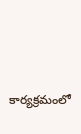కార్యక్రమంలో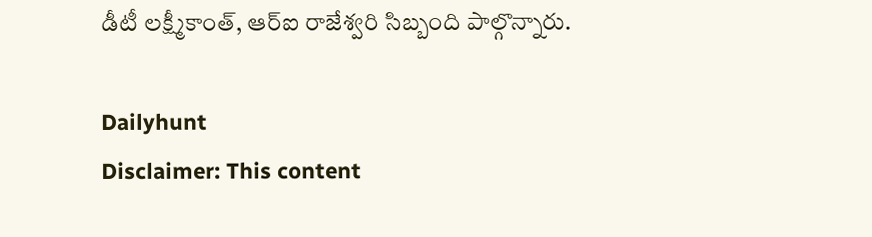డీటీ లక్ష్మీకాంత్‌, ఆర్‌ఐ రాజేశ్వరి సిబ్బంది పాల్గొన్నారు.

Dailyhunt
Disclaimer: This content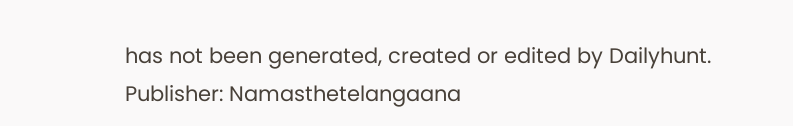has not been generated, created or edited by Dailyhunt. Publisher: Namasthetelangaana